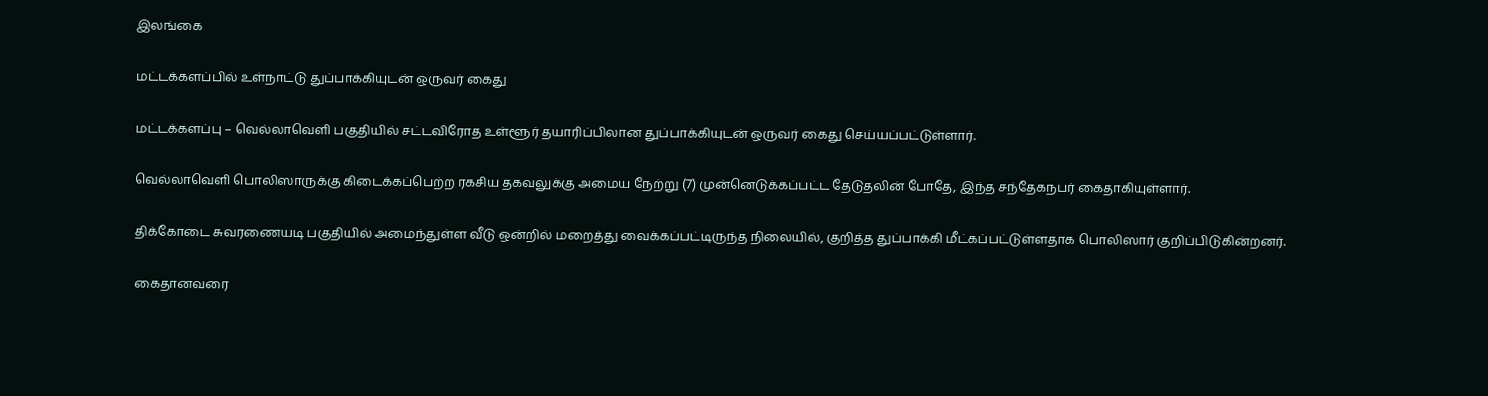இலங்கை

மட்டக்களப்பில் உள்நாட்டு துப்பாக்கியுடன் ஒருவர் கைது

மட்டக்களப்பு – வெல்லாவெளி பகுதியில் சட்டவிரோத உள்ளூர் தயாரிப்பிலான துப்பாக்கியுடன் ஒருவர் கைது செய்யப்பட்டுள்ளார்.

வெல்லாவெளி பொலிஸாருக்கு கிடைக்கப்பெற்ற ரகசிய தகவலுக்கு அமைய நேற்று (7) முன்னெடுக்கப்பட்ட தேடுதலின் போதே, இந்த சந்தேகநபர் கைதாகியுள்ளார்.

திக்கோடை சுவரணையடி பகுதியில் அமைந்துள்ள வீடு ஒன்றில் மறைத்து வைக்கப்பட்டிருந்த நிலையில், குறித்த துப்பாக்கி மீட்கப்பட்டுள்ளதாக பொலிஸார் குறிப்பிடுகின்றனர்.

கைதானவரை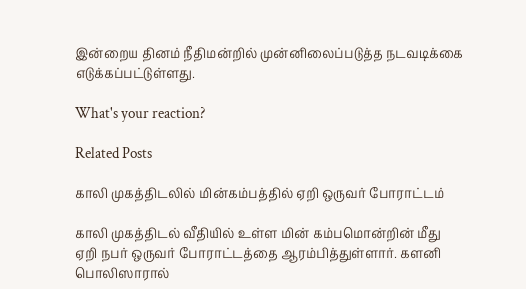இன்றைய தினம் நீதிமன்றில் முன்னிலைப்படுத்த நடவடிக்கை எடுக்கப்பட்டுள்ளது.

What's your reaction?

Related Posts

காலி முகத்திடலில் மின்கம்பத்தில் ஏறி ஒருவர் போராட்டம்

காலி முகத்திடல் வீதியில் உள்ள மின் கம்பமொன்றின் மீது ஏறி நபர் ஒருவர் போராட்டத்தை ஆரம்பித்துள்ளார். களனி பொலிஸாரால்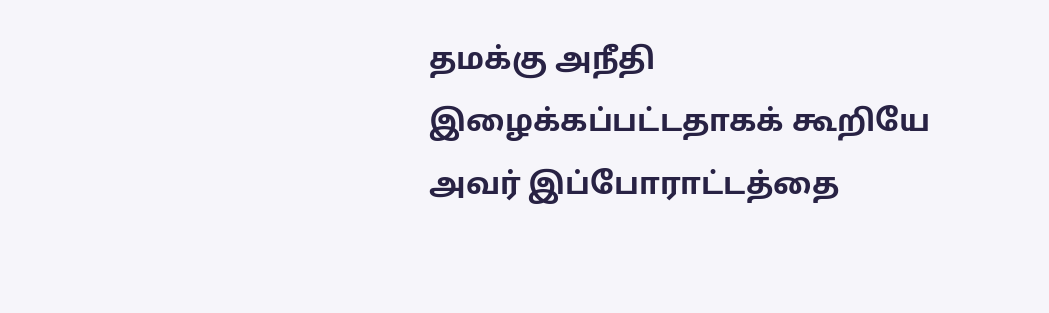தமக்கு அநீதி இழைக்கப்பட்டதாகக் கூறியே அவர் இப்போராட்டத்தை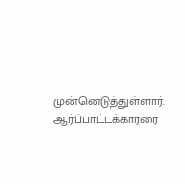முன்னெடுத்துள்ளார். ஆர்ப்பாட்டக்காரரை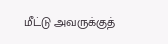மீட்டு அவருக்குத்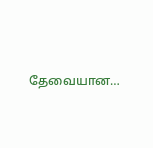தேவையான…